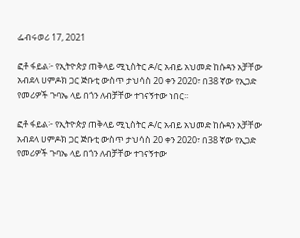ፌብሩወሪ 17, 2021

ፎቶ ፋይል፦ የኢትዮጵያ ጠቅላይ ሚኒስትር ዶ/ር አብይ አህመድ ከሱዳን አቻቸው አብደላ ሀምዶክ ጋር ጅቡቲ ውስጥ ታህሳስ 20 ቀን 2020፣ በ38 ኛው የኢጋድ የመሪዎች ጉባኤ ላይ በጎን ለብቻቸው ተገናኝተው ነበር፡፡

ፎቶ ፋይል፦ የኢትዮጵያ ጠቅላይ ሚኒስትር ዶ/ር አብይ አህመድ ከሱዳን አቻቸው አብደላ ሀምዶክ ጋር ጅቡቲ ውስጥ ታህሳስ 20 ቀን 2020፣ በ38 ኛው የኢጋድ የመሪዎች ጉባኤ ላይ በጎን ለብቻቸው ተገናኝተው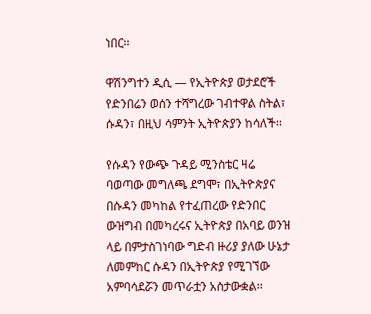ነበር፡፡

ዋሽንግተን ዲሲ — የኢትዮጵያ ወታደሮች የድንበሬን ወሰን ተሻግረው ገብተዋል ስትል፣ ሱዳን፣ በዚህ ሳምንት ኢትዮጵያን ከሳለች፡፡

የሱዳን የውጭ ጉዳይ ሚንስቴር ዛሬ ባወጣው መግለጫ ደግሞ፣ በኢትዮጵያና በሱዳን መካከል የተፈጠረው የድንበር ውዝግብ በመካረሩና ኢትዮጵያ በአባይ ወንዝ ላይ በምታስገነባው ግድብ ዙሪያ ያለው ሁኔታ ለመምከር ሱዳን በኢትዮጵያ የሚገኘው አምባሳደሯን መጥራቷን አስታውቋል፡፡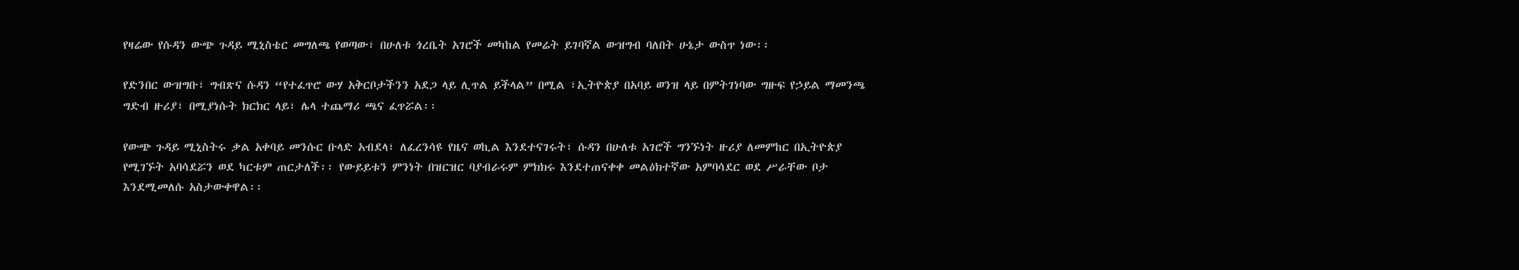የዛሬው የሱዳን ውጭ ጉዳይ ሚኒስቴር መግለጫ የወጣው፣ በሁለቱ ጎረቤት አገሮች መካከል የመሬት ይገባኛል ውዝግብ ባለበት ሁኔታ ውስጥ ነው፡፡

የድንበር ውዝግቡ፣ ግብጽና ሱዳን “የተፈጥሮ ውሃ አቅርቦታችንን አደጋ ላይ ሊጥል ይችላል” በሚል ፣ኢትዮጵያ በአባይ ወንዝ ላይ በምትገነባው ግዙፍ የኃይል ማመንጫ ግድብ ዙሪያ፣ በሚያነሱት ክርክር ላይ፣ ሌላ ተጨማሪ ጫና ፈጥሯል፡፡

የውጭ ጉዳይ ሚኒስትሩ ቃል አቀባይ መንሱር ቡላድ አብደላ፣ ለፈረንሳዩ የዜና ወኪል እንደተናገሩት፣ ሱዳን በሁለቱ አገሮች ግንኙነት ዙሪያ ለመምከር በኢትዮጵያ የሚገኙት አባሳደሯን ወደ ካርቱም ጠርታለች፡፡ የውይይቱን ምንነት በዝርዝር ባያብራሩም ምክክሩ እንደተጠናቀቀ መልዕክተኛው አምባሳደር ወደ ሥራቸው ቦታ እንደሚመለሱ አስታውቀዋል፡፡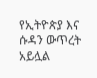የኢትዮጵያ እና ሱዳን ውጥረት አይሏል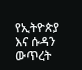የኢትዮጵያ እና ሱዳን ውጥረት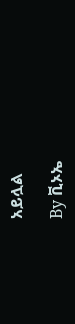አይሏል

By ቪኦኤ